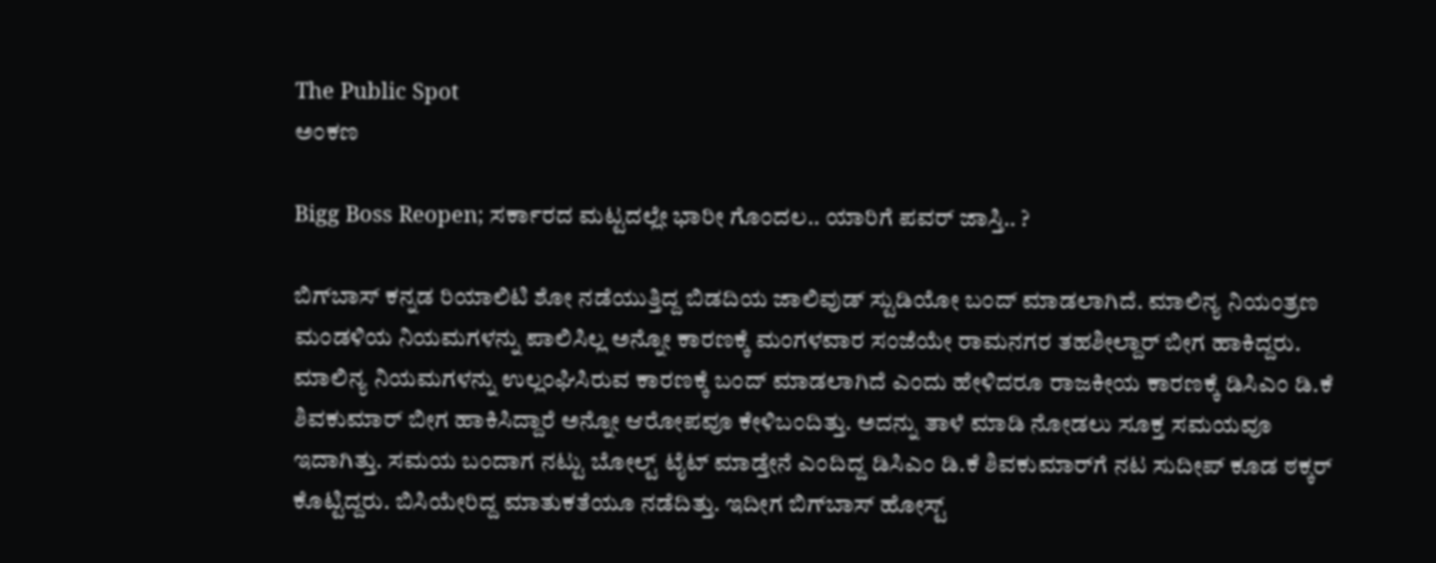The Public Spot
ಅಂಕಣ

Bigg Boss Reopen; ಸರ್ಕಾರದ ಮಟ್ಟದಲ್ಲೇ ಭಾರೀ ಗೊಂದಲ.. ಯಾರಿಗೆ ಪವರ್‌ ಜಾಸ್ತಿ.. ?

ಬಿಗ್‌ಬಾಸ್‌ ಕನ್ನಡ ರಿಯಾಲಿಟಿ ಶೋ ನಡೆಯುತ್ತಿದ್ದ ಬಿಡದಿಯ ಜಾಲಿವುಡ್‌ ಸ್ಟುಡಿಯೋ ಬಂದ್‌ ಮಾಡಲಾಗಿದೆ. ಮಾಲಿನ್ಯ ನಿಯಂತ್ರಣ ಮಂಡಳಿಯ ನಿಯಮಗಳನ್ನು ಪಾಲಿಸಿಲ್ಲ ಅನ್ನೋ ಕಾರಣಕ್ಕೆ ಮಂಗಳವಾರ ಸಂಜೆಯೇ ರಾಮನಗರ ತಹಶೀಲ್ದಾರ್‌ ಬೀಗ ಹಾಕಿದ್ದರು. ಮಾಲಿನ್ಯ ನಿಯಮಗಳನ್ನು ಉಲ್ಲಂಘಿಸಿರುವ ಕಾರಣಕ್ಕೆ ಬಂದ್ ಮಾಡಲಾಗಿದೆ ಎಂದು ಹೇಳಿದರೂ ರಾಜಕೀಯ ಕಾರಣಕ್ಕೆ ಡಿಸಿಎಂ ಡಿ.ಕೆ ಶಿವಕುಮಾರ್‌ ಬೀಗ ಹಾಕಿಸಿದ್ದಾರೆ ಅನ್ನೋ ಆರೋಪವೂ ಕೇಳಿಬಂದಿತ್ತು. ಅದನ್ನು ತಾಳೆ ಮಾಡಿ ನೋಡಲು ಸೂಕ್ತ ಸಮಯವೂ ಇದಾಗಿತ್ತು. ಸಮಯ ಬಂದಾಗ ನಟ್ಟು ಬೋಲ್ಟ್‌ ಟೈಟ್‌ ಮಾಡ್ತೇನೆ ಎಂದಿದ್ದ ಡಿಸಿಎಂ ಡಿ.ಕೆ ಶಿವಕುಮಾರ್‌ಗೆ ನಟ ಸುದೀಪ್‌ ಕೂಡ ಠಕ್ಕರ್‌ ಕೊಟ್ಟಿದ್ದರು. ಬಿಸಿಯೇರಿದ್ದ ಮಾತುಕತೆಯೂ ನಡೆದಿತ್ತು. ಇದೀಗ ಬಿಗ್‌ಬಾಸ್‌ ಹೋಸ್ಟ್‌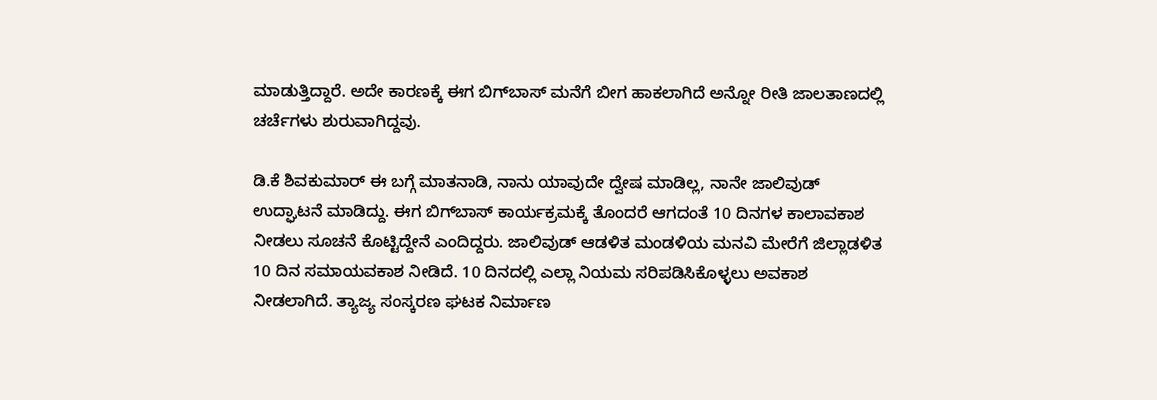ಮಾಡುತ್ತಿದ್ದಾರೆ. ಅದೇ ಕಾರಣಕ್ಕೆ ಈಗ ಬಿಗ್‌ಬಾಸ್‌ ಮನೆಗೆ ಬೀಗ ಹಾಕಲಾಗಿದೆ ಅನ್ನೋ ರೀತಿ ಜಾಲತಾಣದಲ್ಲಿ ಚರ್ಚೆಗಳು ಶುರುವಾಗಿದ್ದವು.

ಡಿ.ಕೆ ಶಿವಕುಮಾರ್‌ ಈ ಬಗ್ಗೆ ಮಾತನಾಡಿ, ನಾನು ಯಾವುದೇ ದ್ವೇಷ ಮಾಡಿಲ್ಲ, ನಾನೇ ಜಾಲಿವುಡ್‌ ಉದ್ಘಾಟನೆ ಮಾಡಿದ್ದು. ಈಗ ಬಿಗ್‌ಬಾಸ್‌ ಕಾರ್ಯಕ್ರಮಕ್ಕೆ ತೊಂದರೆ ಆಗದಂತೆ 10 ದಿನಗಳ ಕಾಲಾವಕಾಶ ನೀಡಲು ಸೂಚನೆ ಕೊಟ್ಟಿದ್ದೇನೆ ಎಂದಿದ್ದರು. ಜಾಲಿವುಡ್‌ ಆಡಳಿತ ಮಂಡಳಿಯ ಮನವಿ ಮೇರೆಗೆ ಜಿಲ್ಲಾಡಳಿತ 10 ದಿನ ಸಮಾಯವಕಾಶ ನೀಡಿದೆ. 10 ದಿನದಲ್ಲಿ ಎಲ್ಲಾ ನಿಯಮ ಸರಿಪಡಿಸಿಕೊಳ್ಳಲು ಅವಕಾಶ ನೀಡಲಾಗಿದೆ. ತ್ಯಾಜ್ಯ ಸಂಸ್ಕರಣ ಘಟಕ ನಿರ್ಮಾಣ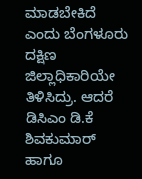ಮಾಡಬೇಕಿದೆ ಎಂದು ಬೆಂಗಳೂರು ದಕ್ಷಿಣ ಜಿಲ್ಲಾಧಿಕಾರಿಯೇ ತಿಳಿಸಿದ್ರು. ಆದರೆ ಡಿಸಿಎಂ ಡಿ.ಕೆ ಶಿವಕುಮಾರ್‌ ಹಾಗೂ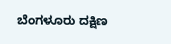ಬೆಂಗಳೂರು ದಕ್ಷಿಣ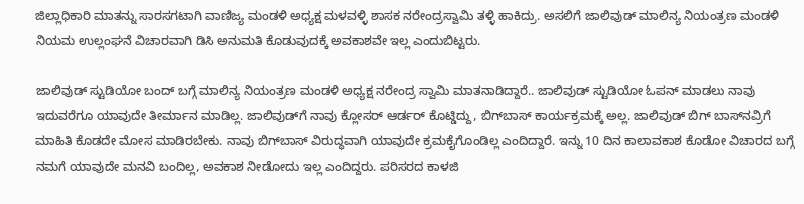ಜಿಲ್ಲಾಧಿಕಾರಿ ಮಾತನ್ನು ಸಾರಸಗಟಾಗಿ ವಾಣಿಜ್ಯ ಮಂಡಳಿ ಅಧ್ಯಕ್ಷ ಮಳವಳ್ಳಿ ಶಾಸಕ ನರೇಂದ್ರಸ್ವಾಮಿ ತಳ್ಳಿ ಹಾಕಿದ್ರು. ಅಸಲಿಗೆ ಜಾಲಿವುಡ್‌ ಮಾಲಿನ್ಯ ನಿಯಂತ್ರಣ ಮಂಡಳಿ ನಿಯಮ ಉಲ್ಲಂಘನೆ ವಿಚಾರವಾಗಿ ಡಿಸಿ ಅನುಮತಿ ಕೊಡುವುದಕ್ಕೆ ಅವಕಾಶವೇ ಇಲ್ಲ ಎಂದುಬಿಟ್ಟರು.

ಜಾಲಿವುಡ್ ಸ್ಟುಡಿಯೋ ಬಂದ್ ಬಗ್ಗೆ ಮಾಲಿನ್ಯ ನಿಯಂತ್ರಣ ಮಂಡಳಿ ಅಧ್ಯಕ್ಷ ನರೇಂದ್ರ ಸ್ವಾಮಿ ಮಾತನಾಡಿದ್ದಾರೆ.. ಜಾಲಿವುಡ್ ಸ್ಟುಡಿಯೋ ಓಪನ್‌ ಮಾಡಲು ನಾವು ಇದುವರೆಗೂ ಯಾವುದೇ ತೀರ್ಮಾನ ಮಾಡಿಲ್ಲ. ಜಾಲಿವುಡ್‌ಗೆ ನಾವು ಕ್ಲೋಸರ್ ಆರ್ಡರ್ ಕೊಟ್ಡಿದ್ದು, ಬಿಗ್‌ಬಾಸ್‌ ಕಾರ್ಯಕ್ರಮಕ್ಕೆ ಅಲ್ಲ. ಜಾಲಿವುಡ್ ಬಿಗ್ ಬಾಸ್‌ನವ್ರಿಗೆ ಮಾಹಿತಿ ಕೊಡದೇ ಮೋಸ ಮಾಡಿರಬೇಕು. ನಾವು ಬಿಗ್‌ಬಾಸ್ ವಿರುದ್ಧವಾಗಿ ಯಾವುದೇ ಕ್ರಮಕೈಗೊಂಡಿಲ್ಲ ಎಂದಿದ್ದಾರೆ. ಇನ್ನು 10 ದಿನ ಕಾಲಾವಕಾಶ ಕೊಡೋ ವಿಚಾರದ ಬಗ್ಗೆ ನಮಗೆ ಯಾವುದೇ ಮನವಿ ಬಂದಿಲ್ಲ, ಅವಕಾಶ ನೀಡೋದು ಇಲ್ಲ ಎಂದಿದ್ದರು. ಪರಿಸರದ ಕಾಳಜಿ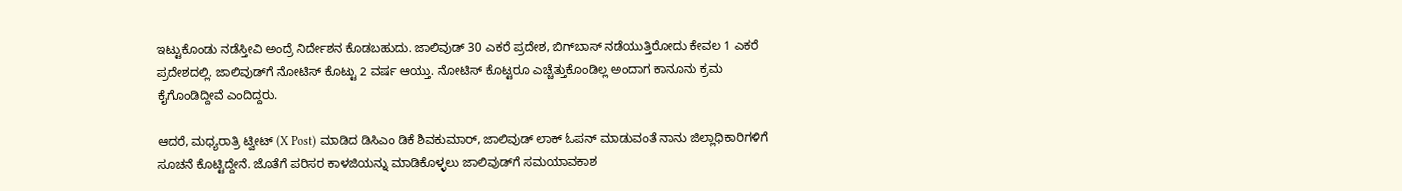ಇಟ್ಟುಕೊಂಡು ನಡೆಸ್ತೀವಿ ಅಂದ್ರೆ ನಿರ್ದೇಶನ ಕೊಡಬಹುದು. ಜಾಲಿವುಡ್ 30 ಎಕರೆ ಪ್ರದೇಶ, ಬಿಗ್‌ಬಾಸ್ ನಡೆಯುತ್ತಿರೋದು ಕೇವಲ 1 ಎಕರೆ ಪ್ರದೇಶದಲ್ಲಿ. ಜಾಲಿವುಡ್‌ಗೆ ನೋಟಿಸ್ ಕೊಟ್ಟು 2 ವರ್ಷ ಆಯ್ತು. ನೋಟಿಸ್ ಕೊಟ್ಟರೂ ಎಚ್ಚೆತ್ತುಕೊಂಡಿಲ್ಲ ಅಂದಾಗ ಕಾನೂನು ಕ್ರಮ ಕೈಗೊಂಡಿದ್ದೀವೆ ಎಂದಿದ್ದರು.

ಆದರೆ, ಮಧ್ಯರಾತ್ರಿ ಟ್ವೀಟ್‌ (X Post) ಮಾಡಿದ ಡಿಸಿಎಂ ಡಿಕೆ ಶಿವಕುಮಾರ್‌, ಜಾಲಿವುಡ್‌ ಲಾಕ್‌ ಓಪನ್‌ ಮಾಡುವಂತೆ ನಾನು ಜಿಲ್ಲಾಧಿಕಾರಿಗಳಿಗೆ ಸೂಚನೆ ಕೊಟ್ಟಿದ್ದೇನೆ. ಜೊತೆಗೆ ಪರಿಸರ ಕಾಳಜಿಯನ್ನು ಮಾಡಿಕೊಳ್ಳಲು ಜಾಲಿವುಡ್‌ಗೆ ಸಮಯಾವಕಾಶ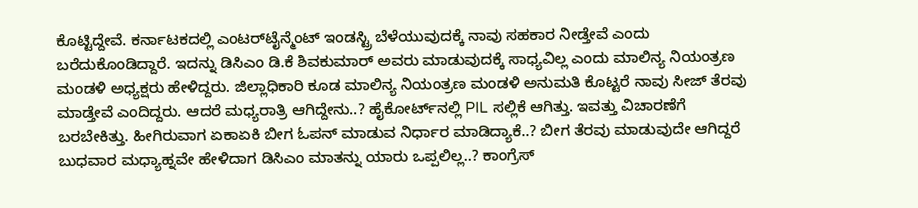ಕೊಟ್ಟಿದ್ದೇವೆ. ಕರ್ನಾಟಕದಲ್ಲಿ ಎಂಟರ್‌ಟೈನ್ಮೆಂಟ್‌ ಇಂಡಸ್ಟ್ರಿ ಬೆಳೆಯುವುದಕ್ಕೆ ನಾವು ಸಹಕಾರ ನೀಡ್ತೇವೆ ಎಂದು ಬರೆದುಕೊಂಡಿದ್ದಾರೆ. ಇದನ್ನು ಡಿಸಿಎಂ ಡಿ.ಕೆ ಶಿವಕುಮಾರ್‌ ಅವರು ಮಾಡುವುದಕ್ಕೆ ಸಾಧ್ಯವಿಲ್ಲ ಎಂದು ಮಾಲಿನ್ಯ ನಿಯಂತ್ರಣ ಮಂಡಳಿ ಅಧ್ಯಕ್ಷರು ಹೇಳಿದ್ದರು. ಜಿಲ್ಲಾಧಿಕಾರಿ ಕೂಡ ಮಾಲಿನ್ಯ ನಿಯಂತ್ರಣ ಮಂಡಳಿ ಅನುಮತಿ ಕೊಟ್ಟರೆ ನಾವು ಸೀಜ್‌ ತೆರವು ಮಾಡ್ತೇವೆ ಎಂದಿದ್ದರು. ಆದರೆ ಮಧ್ಯರಾತ್ರಿ ಆಗಿದ್ದೇನು..? ಹೈಕೋರ್ಟ್‌ನಲ್ಲಿ PIL ಸಲ್ಲಿಕೆ ಆಗಿತ್ತು. ಇವತ್ತು ವಿಚಾರಣೆಗೆ ಬರಬೇಕಿತ್ತು. ಹೀಗಿರುವಾಗ ಏಕಾಏಕಿ ಬೀಗ ಓಪನ್‌ ಮಾಡುವ ನಿರ್ಧಾರ ಮಾಡಿದ್ಯಾಕೆ..? ಬೀಗ ತೆರವು ಮಾಡುವುದೇ ಆಗಿದ್ದರೆ ಬುಧವಾರ ಮಧ್ಯಾಹ್ನವೇ ಹೇಳಿದಾಗ ಡಿಸಿಎಂ ಮಾತನ್ನು ಯಾರು ಒಪ್ಪಲಿಲ್ಲ..? ಕಾಂಗ್ರೆಸ್‌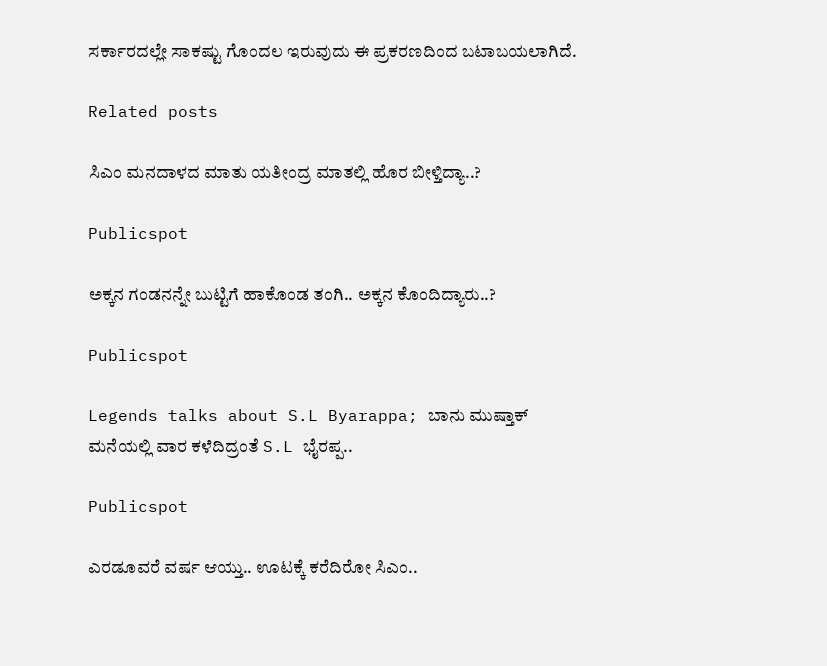ಸರ್ಕಾರದಲ್ಲೇ ಸಾಕಷ್ಟು ಗೊಂದಲ ಇರುವುದು ಈ ಪ್ರಕರಣದಿಂದ ಬಟಾಬಯಲಾಗಿದೆ.

Related posts

ಸಿಎಂ ಮನದಾಳದ ಮಾತು ಯತೀಂದ್ರ ಮಾತಲ್ಲಿ ಹೊರ ಬೀಳ್ತಿದ್ಯಾ..?

Publicspot

ಅಕ್ಕನ ಗಂಡನನ್ನೇ ಬುಟ್ಟಿಗೆ ಹಾಕೊಂಡ ತಂಗಿ.. ಅಕ್ಕನ ಕೊಂದಿದ್ಯಾರು..?

Publicspot

Legends talks about S.L Byarappa; ಬಾನು ಮುಷ್ತಾಕ್‌ ಮನೆಯಲ್ಲಿ ವಾರ ಕಳೆದಿದ್ರಂತೆ S.L ಭೈರಪ್ಪ..

Publicspot

ಎರಡೂವರೆ ವರ್ಷ ಆಯ್ತು.. ಊಟಕ್ಕೆ ಕರೆದಿರೋ ಸಿಎಂ..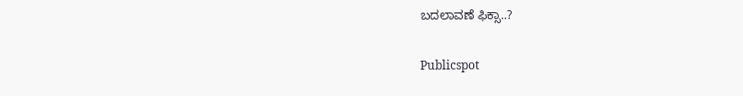ಬದಲಾವಣೆ ಫಿಕ್ಸಾ..?

Publicspot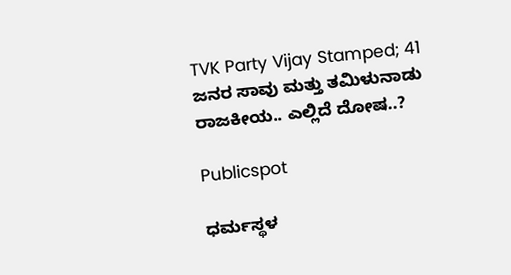TVK Party Vijay Stamped; 41 ಜನರ ಸಾವು ಮತ್ತು ತಮಿಳುನಾಡು ರಾಜಕೀಯ.. ಎಲ್ಲಿದೆ ದೋಷ..?

Publicspot

ಧರ್ಮಸ್ಥಳ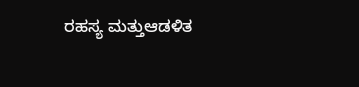ರಹಸ್ಯ ಮತ್ತುಆಡಳಿತ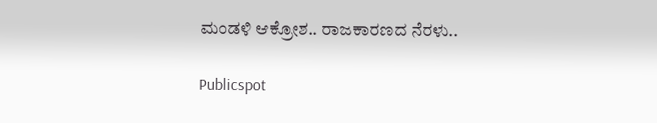ಮಂಡಳಿ ಆಕ್ರೋಶ.. ರಾಜಕಾರಣದ ನೆರಳು..

Publicspot